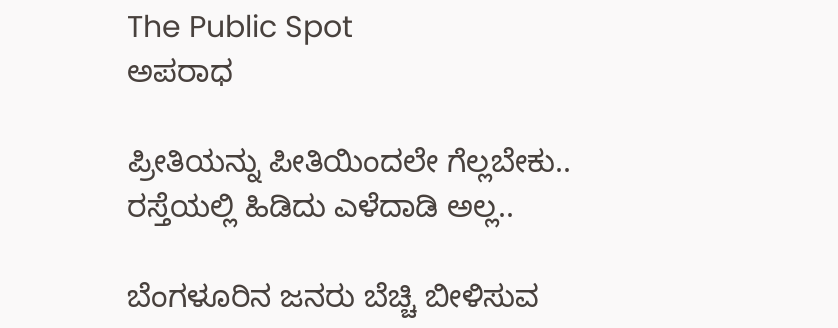The Public Spot
ಅಪರಾಧ

ಪ್ರೀತಿಯನ್ನು ಪೀತಿಯಿಂದಲೇ ಗೆಲ್ಲಬೇಕು.. ರಸ್ತೆಯಲ್ಲಿ ಹಿಡಿದು ಎಳೆದಾಡಿ ಅಲ್ಲ..

ಬೆಂಗಳೂರಿನ ಜನರು ಬೆಚ್ಚಿ ಬೀಳಿಸುವ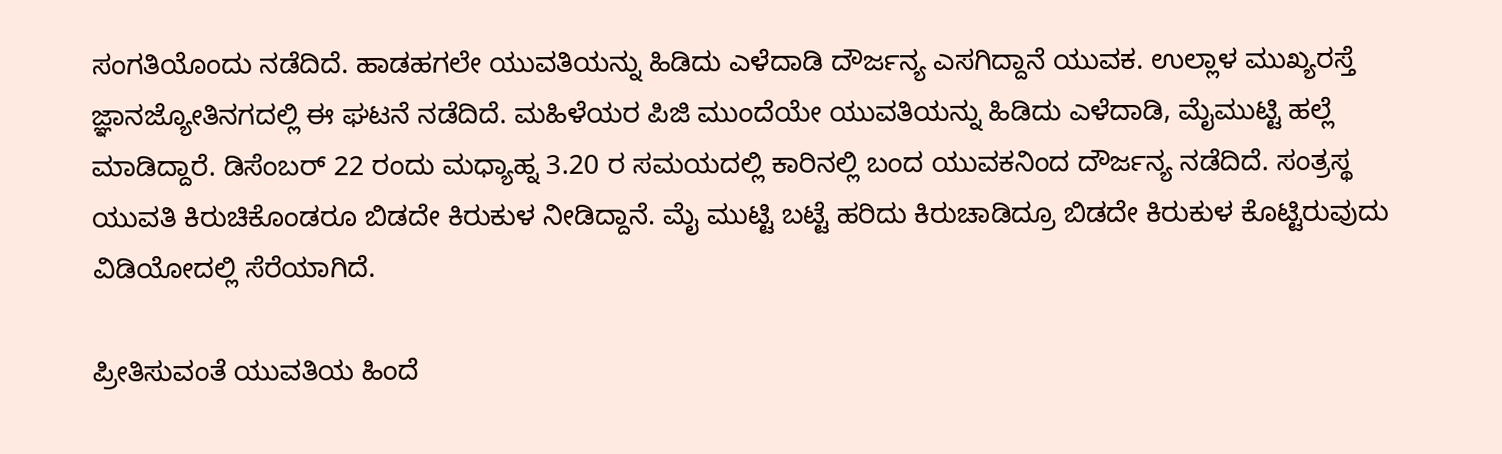ಸಂಗತಿಯೊಂದು ನಡೆದಿದೆ. ಹಾಡಹಗಲೇ ಯುವತಿಯನ್ನು ಹಿಡಿದು ಎಳೆದಾಡಿ ದೌರ್ಜನ್ಯ ಎಸಗಿದ್ದಾನೆ ಯುವಕ. ಉಲ್ಲಾಳ ಮುಖ್ಯರಸ್ತೆ ಜ್ಞಾನಜ್ಯೋತಿನಗದಲ್ಲಿ ಈ ಘಟನೆ ನಡೆದಿದೆ. ಮಹಿಳೆಯರ ಪಿಜಿ ಮುಂದೆಯೇ ಯುವತಿಯನ್ನು ಹಿಡಿದು ಎಳೆದಾಡಿ, ಮೈಮುಟ್ಟಿ ಹಲ್ಲೆ ಮಾಡಿದ್ದಾರೆ. ಡಿಸೆಂಬರ್ 22 ರಂದು ಮಧ್ಯಾಹ್ನ 3.20 ರ ಸಮಯದಲ್ಲಿ ಕಾರಿನಲ್ಲಿ ಬಂದ ಯುವಕನಿಂದ ದೌರ್ಜನ್ಯ ನಡೆದಿದೆ. ಸಂತ್ರಸ್ಥ ಯುವತಿ ಕಿರುಚಿಕೊಂಡರೂ ಬಿಡದೇ ಕಿರುಕುಳ ನೀಡಿದ್ದಾನೆ. ಮೈ ಮುಟ್ಟಿ ಬಟ್ಟೆ ಹರಿದು ಕಿರುಚಾಡಿದ್ರೂ ಬಿಡದೇ ಕಿರುಕುಳ ಕೊಟ್ಟಿರುವುದು ವಿಡಿಯೋದಲ್ಲಿ ಸೆರೆಯಾಗಿದೆ.

ಪ್ರೀತಿಸುವಂತೆ ಯುವತಿಯ ಹಿಂದೆ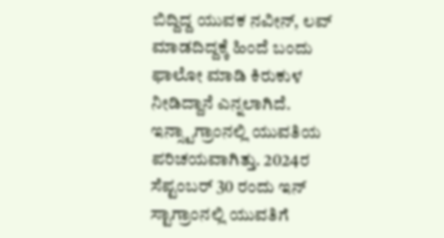ಬಿದ್ದಿದ್ದ ಯುವಕ ನವೀನ್, ಲವ್ ಮಾಡದಿದ್ದಕ್ಕೆ ಹಿಂದೆ ಬಂದು ಫಾಲೋ ಮಾಡಿ ಕಿರುಕುಳ ನೀಡಿದ್ದಾನೆ ಎನ್ನಲಾಗಿದೆ. ಇನ್ಸ್ಟಾಗ್ರಾಂನಲ್ಲಿ ಯುವತಿಯ ಪರಿಚಯವಾಗಿತ್ತು. 2024ರ ಸೆಪ್ಟಂಬರ್ 30 ರಂದು ಇನ್ ಸ್ಟಾಗ್ರಾಂನಲ್ಲಿ ಯುವತಿಗೆ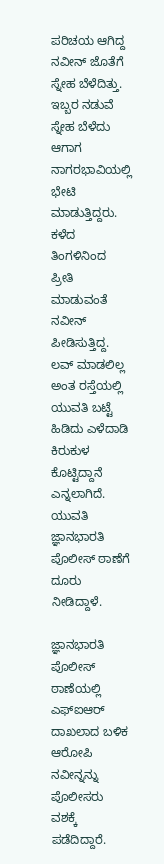ಪರಿಚಯ ಆಗಿದ್ದ ನವೀನ್ ಜೊತೆಗೆ ಸ್ನೇಹ ಬೆಳೆದಿತ್ತು. ಇಬ್ಬರ ನಡುವೆ ಸ್ನೇಹ ಬೆಳೆದು ಆಗಾಗ ನಾಗರಭಾವಿಯಲ್ಲಿ ಭೇಟಿ ಮಾಡುತ್ತಿದ್ದರು. ಕಳೆದ ತಿಂಗಳಿನಿಂದ ಪ್ರೀತಿ ಮಾಡುವಂತೆ ನವೀನ್ ಪೀಡಿಸುತ್ತಿದ್ದ. ಲವ್ ಮಾಡಲಿಲ್ಲ ಅಂತ ರಸ್ತೆಯಲ್ಲಿ ಯುವತಿ ಬಟ್ಟೆ ಹಿಡಿದು ಎಳೆದಾಡಿ ಕಿರುಕುಳ ಕೊಟ್ಟಿದ್ದಾನೆ ಎನ್ನಲಾಗಿದೆ. ಯುವತಿ ಜ್ಞಾನಭಾರತಿ ಪೊಲೀಸ್ ಠಾಣೆಗೆ ದೂರು ನೀಡಿದ್ದಾಳೆ.

ಜ್ಞಾನಭಾರತಿ ಪೊಲೀಸ್ ಠಾಣೆಯಲ್ಲಿ ಎಫ್ಐಆರ್ ದಾಖಲಾದ ಬಳಿಕ ಆರೋಪಿ ನವೀನ್ನನ್ನು ಪೊಲೀಸರು ವಶಕ್ಕೆ ಪಡೆದಿದ್ದಾರೆ.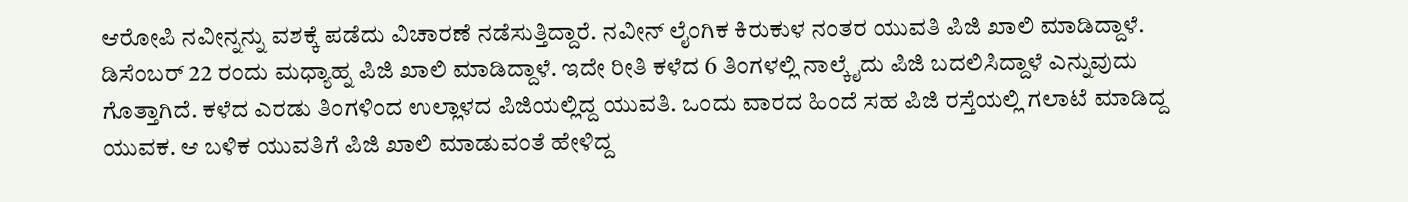ಆರೋಪಿ ನವೀನ್ನನ್ನು ವಶಕ್ಕೆ ಪಡೆದು ವಿಚಾರಣೆ ನಡೆಸುತ್ತಿದ್ದಾರೆ. ನವೀನ್ ಲೈಂಗಿಕ ಕಿರುಕುಳ ನಂತರ ಯುವತಿ ಪಿಜಿ ಖಾಲಿ ಮಾಡಿದ್ದಾಳೆ. ಡಿಸೆಂಬರ್ 22 ರಂದು ಮಧ್ಯಾಹ್ನ ಪಿಜಿ ಖಾಲಿ ಮಾಡಿದ್ದಾಳೆ. ಇದೇ ರೀತಿ ಕಳೆದ 6 ತಿಂಗಳಲ್ಲಿ ನಾಲ್ಕೈದು ಪಿಜಿ ಬದಲಿಸಿದ್ದಾಳೆ ಎನ್ನುವುದು ಗೊತ್ತಾಗಿದೆ. ಕಳೆದ ಎರಡು ತಿಂಗಳಿಂದ ಉಲ್ಲಾಳದ ಪಿಜಿಯಲ್ಲಿದ್ದ ಯುವತಿ. ಒಂದು ವಾರದ ಹಿಂದೆ ಸಹ ಪಿಜಿ ರಸ್ತೆಯಲ್ಲಿ ಗಲಾಟೆ ಮಾಡಿದ್ದ ಯುವಕ. ಆ ಬಳಿಕ ಯುವತಿಗೆ ಪಿಜಿ‌ ಖಾಲಿ ಮಾಡುವಂತೆ ಹೇಳಿದ್ದ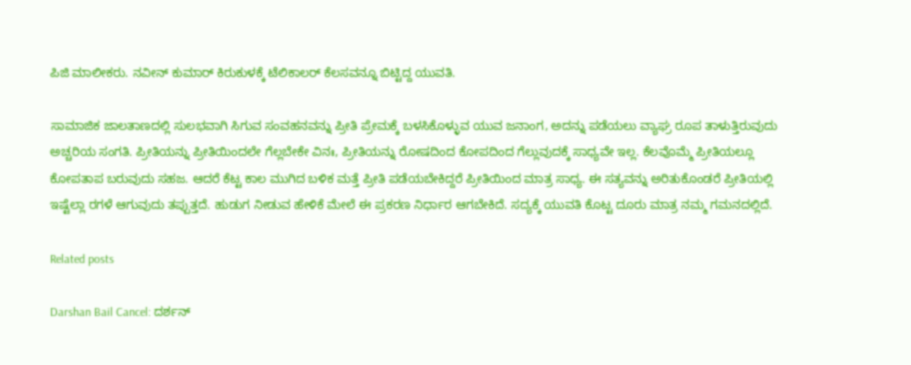ಪಿಜಿ ಮಾಲೀಕರು. ನವೀನ್ ಕುಮಾರ್ ಕಿರುಕುಳಕ್ಕೆ ಟೆಲಿಕಾಲರ್ ಕೆಲಸ‌ವನ್ನೂ ಬಿಟ್ಟಿದ್ದ ಯುವತಿ.

ಸಾಮಾಜಿಕ ಜಾಲತಾಣದಲ್ಲಿ ಸುಲಭವಾಗಿ ಸಿಗುವ ಸಂವಹನವನ್ನು ಪ್ರೀತಿ ಪ್ರೇಮಕ್ಕೆ ಬಳಸಿಕೊಳ್ಳುವ ಯುವ ಜನಾಂಗ, ಅದನ್ನು ಪಡೆಯಲು ವ್ಯಾಘ್ರ ರೂಪ ತಾಳುತ್ತಿರುವುದು ಅಚ್ಚರಿಯ ಸಂಗತಿ. ಪ್ರೀತಿಯನ್ನು ಪ್ರೀತಿಯಿಂದಲೇ ಗೆಲ್ಲಬೇಕೇ ವಿನಃ, ಪ್ರೀತಿಯನ್ನು ರೋಷದಿಂದ ಕೋಪದಿಂದ ಗೆಲ್ಲುವುದಕ್ಕೆ ಸಾಧ್ಯವೇ ಇಲ್ಲ. ಕೆಲವೊಮ್ಮೆ ಪ್ರೀತಿಯಲ್ಲೂ ಕೋಪತಾಪ ಬರುವುದು ಸಹಜ. ಆದರೆ ಕೆಟ್ಟ ಕಾಲ ಮುಗಿದ ಬಳಿಕ ಮತ್ತೆ ಪ್ರೀತಿ ಪಡೆಯಬೇಕಿದ್ದರೆ ಪ್ರೀತಿಯಿಂದ ಮಾತ್ರ ಸಾಧ್ಯ. ಈ ಸತ್ಯವನ್ನು ಅರಿತುಕೊಂಡರೆ ಪ್ರೀತಿಯಲ್ಲಿ ಇಷ್ಟೆಲ್ಲಾ ರಗಳೆ ಆಗುವುದು ತಪ್ಪುತ್ತದೆ. ಹುಡುಗ ನೀಡುವ ಹೇಳಿಕೆ ಮೇಲೆ ಈ ಪ್ರಕರಣ ನಿರ್ಧಾರ ಆಗಬೇಕಿದೆ. ಸದ್ಯಕ್ಕೆ ಯುವತಿ ಕೊಟ್ಟ ದೂರು ಮಾತ್ರ ನಮ್ಮ ಗಮನದಲ್ಲಿದೆ.

Related posts

Darshan Bail Cancel: ದರ್ಶನ್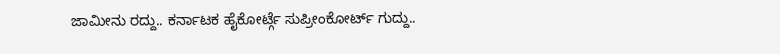ಜಾಮೀನು ರದ್ದು.. ಕರ್ನಾಟಕ ಹೈಕೋರ್ಟ್ಗೆ ಸುಪ್ರೀಂಕೋರ್ಟ್ ಗುದ್ದು..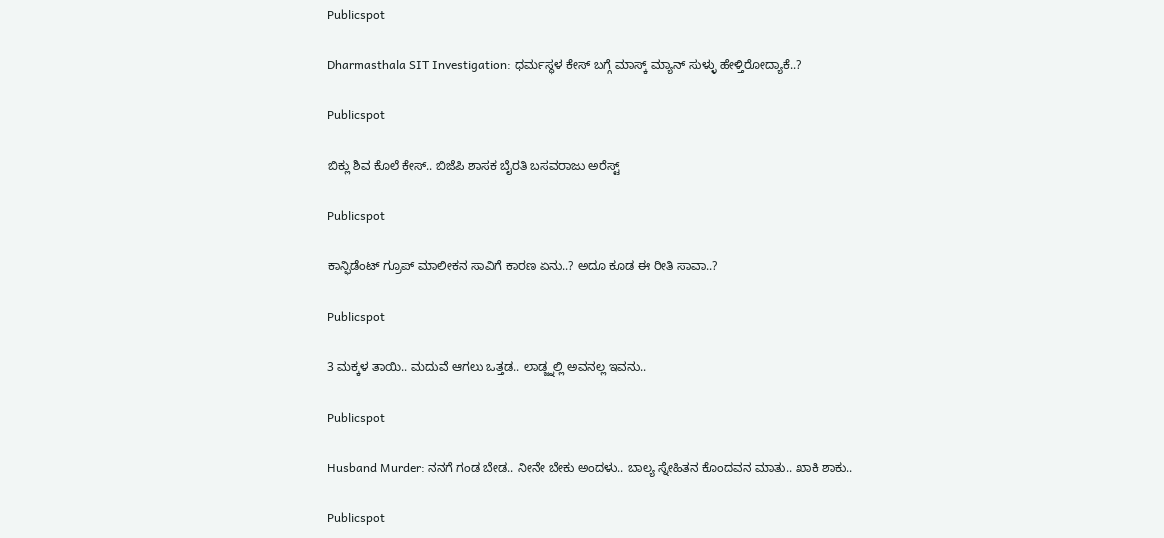Publicspot

Dharmasthala SIT Investigation: ಧರ್ಮಸ್ಥಳ ಕೇಸ್ ಬಗ್ಗೆ ಮಾಸ್ಕ್ ಮ್ಯಾನ್ ಸುಳ್ಳು ಹೇಳ್ತಿರೋದ್ಯಾಕೆ..?

Publicspot

ಬಿಕ್ಲು ಶಿವ ಕೊಲೆ ಕೇಸ್‌.. ಬಿಜೆಪಿ ಶಾಸಕ ಬೈರತಿ ಬಸವರಾಜು ಅರೆಸ್ಟ್‌

Publicspot

ಕಾನ್ಫಿಡೆಂಟ್‌ ಗ್ರೂಪ್‌ ಮಾಲೀಕನ ಸಾವಿಗೆ ಕಾರಣ ಏನು..? ಅದೂ ಕೂಡ ಈ ರೀತಿ ಸಾವಾ..?

Publicspot

3 ಮಕ್ಕಳ ತಾಯಿ.. ಮದುವೆ ಆಗಲು ಒತ್ತಡ.. ಲಾಡ್ಜ್ನಲ್ಲಿ ಅವನಲ್ಲ ಇವನು..

Publicspot

Husband Murder: ನನಗೆ ಗಂಡ ಬೇಡ.. ನೀನೇ ಬೇಕು ಅಂದಳು.. ಬಾಲ್ಯ ಸ್ನೇಹಿತನ ಕೊಂದವನ ಮಾತು.. ಖಾಕಿ ಶಾಕು..

Publicspot